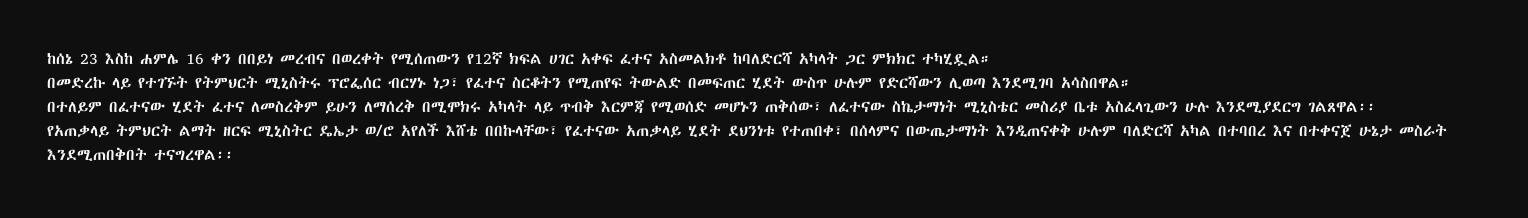ከሰኔ 23 እስከ ሐምሌ 16 ቀን በበይነ መረብና በወረቀት የሚሰጠውን የ12ኛ ክፍል ሀገር አቀፍ ፈተና አስመልክቶ ከባለድርሻ አካላት ጋር ምክክር ተካሂዷል።
በመድረኩ ላይ የተገኙት የትምህርት ሚኒስትሩ ፕሮፌሰር ብርሃኑ ነጋ፣ የፈተና ስርቆትን የሚጠየፍ ትውልድ በመፍጠር ሂደት ውስጥ ሁሉም የድርሻውን ሊወጣ እንደሚገባ አሳስበዋል።
በተለይም በፈተናው ሂደት ፈተና ለመስረቅም ይሁን ለማሰረቅ በሚሞክሩ አካላት ላይ ጥብቅ እርምጃ የሚወሰድ መሆኑን ጠቅሰው፣ ለፈተናው ስኬታማነት ሚኒስቴር መስሪያ ቤቱ አስፈላጊውን ሁሉ እንደሚያደርግ ገልጸዋል፡፡
የአጠቃላይ ትምህርት ልማት ዘርፍ ሚኒስትር ዴኤታ ወ/ሮ አየለች እሸቴ በበኩላቸው፣ የፈተናው አጠቃላይ ሂደት ደህንነቱ የተጠበቀ፣ በሰላምና በውጤታማነት እንዲጠናቀቅ ሁሉም ባለድርሻ አካል በተባበረ እና በተቀናጀ ሁኔታ መስራት እንደሚጠበቅበት ተናግረዋል፡፡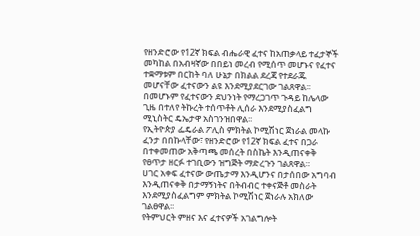የዘንድሮው የ12ኛ ክፍል ብሔራዊ ፈተና ከአጠቃላይ ተፈታኞች መካከል በአብዛኛው በበይነ መረብ የሚሰጥ መሆኑና የፈተና ተቋማቱም በርከት ባለ ሁኔታ በክልል ደረጃ የተደራጁ መሆናቸው ፈተናውን ልዩ እንደሚያደርገው ገልጸዋል፡፡
በመሆኑም የፈተናውን ደህንነት የማረጋገጥ ጉዳይ ከሌላው ጊዜ በተለየ ትኩረት ተሰጥቶት ሊሰራ እንደሚያስፈልግ ሚኒስትር ዴኤታዋ አስገንዝበዋል፡፡
የኢትዮጵያ ፌዴራል ፖሊስ ምክትል ኮሚሽነር ጀነራል መላኩ ፈንታ በበኩላቸው፣ የዘንድሮው የ12ኛ ክፍል ፈተና በጋራ በተቀመጠው አቅጣጫ መሰረት በስኬት እንዲጠናቀቅ የፀጥታ ዘርፉ ተገቢውን ዝግጅት ማድረጉን ገልጸዋል።
ሀገር አቀፍ ፈተናው ውጤታማ እንዲሆንና በታሰበው አግባብ እንዲጠናቀቅ በታማኝነትና በትብብር ተቀናጅቶ መስራት እንደሚያስፈልግም ምክትል ኮሚሽነር ጀነራሉ አክለው ገልፀዋል፡፡
የትምህርት ምዘና እና ፈተናዎች አገልግሎት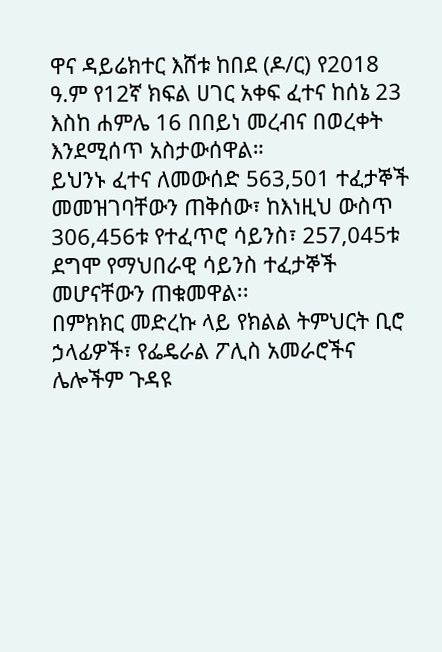ዋና ዳይሬክተር እሸቱ ከበደ (ዶ/ር) የ2018 ዓ.ም የ12ኛ ክፍል ሀገር አቀፍ ፈተና ከሰኔ 23 እስከ ሐምሌ 16 በበይነ መረብና በወረቀት እንደሚሰጥ አስታውሰዋል።
ይህንኑ ፈተና ለመውሰድ 563,501 ተፈታኞች መመዝገባቸውን ጠቅሰው፣ ከእነዚህ ውስጥ 306,456ቱ የተፈጥሮ ሳይንስ፣ 257,045ቱ ደግሞ የማህበራዊ ሳይንስ ተፈታኞች መሆናቸውን ጠቁመዋል፡፡
በምክክር መድረኩ ላይ የክልል ትምህርት ቢሮ ኃላፊዎች፣ የፌዴራል ፖሊስ አመራሮችና ሌሎችም ጉዳዩ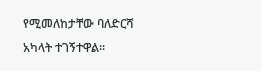የሚመለከታቸው ባለድርሻ አካላት ተገኝተዋል፡፡